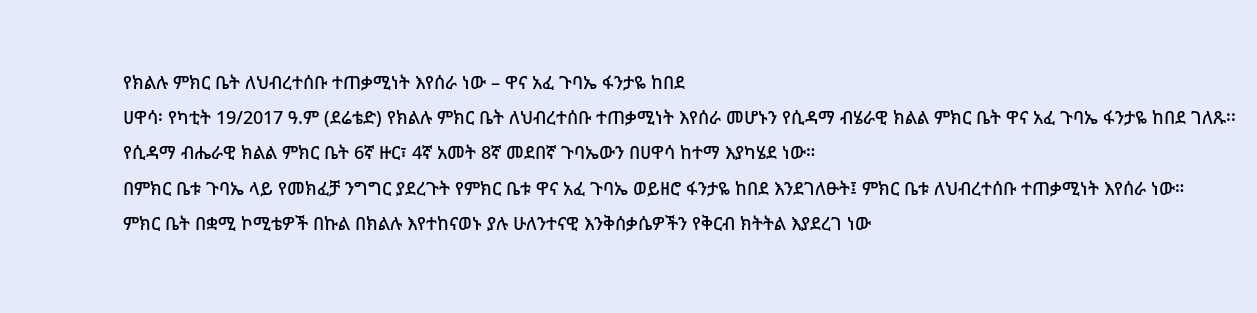የክልሉ ምክር ቤት ለህብረተሰቡ ተጠቃሚነት እየሰራ ነው – ዋና አፈ ጉባኤ ፋንታዬ ከበደ
ሀዋሳ፡ የካቲት 19/2017 ዓ.ም (ደሬቴድ) የክልሉ ምክር ቤት ለህብረተሰቡ ተጠቃሚነት እየሰራ መሆኑን የሲዳማ ብሄራዊ ክልል ምክር ቤት ዋና አፈ ጉባኤ ፋንታዬ ከበደ ገለጹ፡፡
የሲዳማ ብሔራዊ ክልል ምክር ቤት 6ኛ ዙር፣ 4ኛ አመት 8ኛ መደበኛ ጉባኤውን በሀዋሳ ከተማ እያካሄደ ነው።
በምክር ቤቱ ጉባኤ ላይ የመክፈቻ ንግግር ያደረጉት የምክር ቤቱ ዋና አፈ ጉባኤ ወይዘሮ ፋንታዬ ከበደ እንደገለፁት፤ ምክር ቤቱ ለህብረተሰቡ ተጠቃሚነት እየሰራ ነው።
ምክር ቤት በቋሚ ኮሚቴዎች በኩል በክልሉ እየተከናወኑ ያሉ ሁለንተናዊ እንቅሰቃሴዎችን የቅርብ ክትትል እያደረገ ነው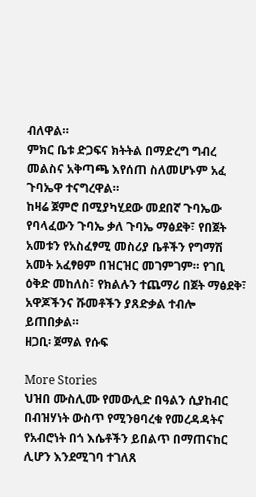ብለዋል።
ምክር ቤቱ ድጋፍና ክትትል በማድረግ ግብረ መልስና አቅጣጫ እየሰጠ ስለመሆኑም አፈ ጉባኤዋ ተናግረዋል።
ከዛሬ ጀምሮ በሚያካሂደው መደበኛ ጉባኤው የባላፈውን ጉባኤ ቃለ ጉባኤ ማፅደቅ፣ የበጀት አመቱን የአስፈፃሚ መስሪያ ቤቶችን የግማሽ አመት አፈፃፀም በዝርዝር መገምገም። የገቢ ዕቅድ መከለስ፣ የክልሉን ተጨማሪ በጀት ማፅደቅ፣ አዋጆችንና ሹመቶችን ያጸድቃል ተብሎ ይጠበቃል።
ዘጋቢ፡ ጀማል የሱፍ

More Stories
ህዝበ ሙስሊሙ የመውሊድ በዓልን ሲያከብር በብዝሃነት ውስጥ የሚንፀባረቁ የመረዳዳትና የአብሮነት በጎ እሴቶችን ይበልጥ በማጠናከር ሊሆን እንደሚገባ ተገለጸ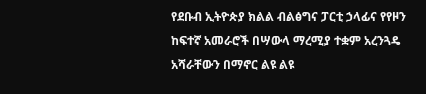የደቡብ ኢትዮጵያ ክልል ብልፅግና ፓርቲ ኃላፊና የየዞን ከፍተኛ አመራሮች በሣውላ ማረሚያ ተቋም አረንጓዴ አሻራቸውን በማኖር ልዩ ልዩ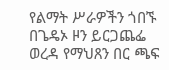የልማት ሥራዎችን ጎበኙ
በጌዴኦ ዞን ይርጋጨፌ ወረዳ የማህጸን በር ጫፍ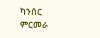ካንሰር ምርመራ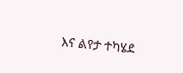እና ልየታ ተካሄደ